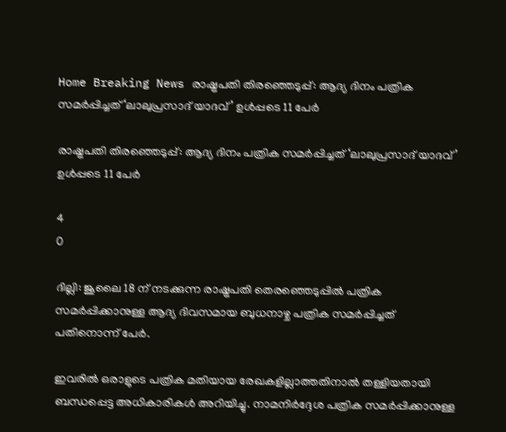Home Breaking News രാഷ്ട്രപതി തിരഞ്ഞെടുപ്പ്: ആദ്യ ദിനം പത്രിക സമര്‍പ്പിച്ചത് ‘ലാലുപ്രസാദ് യാദവ്’ ഉള്‍പ്പടെ 11 പേര്‍

രാഷ്ട്രപതി തിരഞ്ഞെടുപ്പ്: ആദ്യ ദിനം പത്രിക സമര്‍പ്പിച്ചത് ‘ലാലുപ്രസാദ് യാദവ്’ ഉള്‍പ്പടെ 11 പേര്‍

4
0

ദില്ലി: ജൂലൈ 18 ന് നടക്കുന്ന രാഷ്ട്രപതി തെരഞ്ഞെടുപ്പില്‍ പത്രിക സമര്‍പ്പിക്കാനുള്ള ആദ്യ ദിവസമായ ബുധനാഴ്ച പത്രിക സമര്‍പ്പിച്ചത് പതിനൊന്ന് പേര്‍.

ഇവരില്‍ ഒരാളുടെ പത്രിക മതിയായ രേഖകളില്ലാത്തതിനാല്‍ തള്ളിയതായി ബന്ധപ്പെട്ട അധികാരികള്‍ അറിയിച്ചു. നാമനിര്‍ദ്ദേശ പത്രിക സമര്‍പ്പിക്കാനുള്ള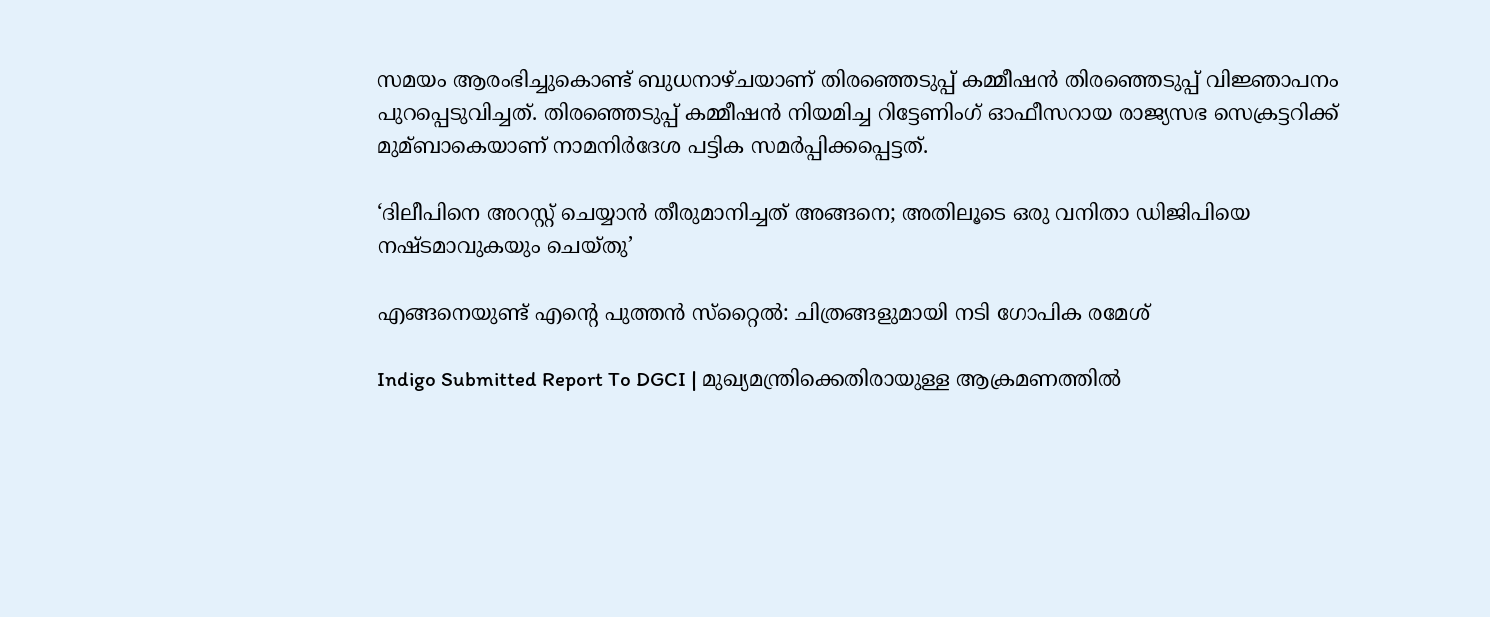സമയം ആരംഭിച്ചുകൊണ്ട് ബുധനാഴ്ചയാണ് തിരഞ്ഞെടുപ്പ് കമ്മീഷന്‍ തിരഞ്ഞെടുപ്പ് വിജ്ഞാപനം പുറപ്പെടുവിച്ചത്. തിരഞ്ഞെടുപ്പ് കമ്മീഷന്‍ നിയമിച്ച റിട്ടേണിംഗ് ഓഫീസറായ രാജ്യസഭ സെക്രട്ടറിക്ക് മുമ്ബാകെയാണ് നാമനിര്‍ദേശ പട്ടിക സമര്‍പ്പിക്കപ്പെട്ടത്.

‘ദിലീപിനെ അറസ്റ്റ് ചെയ്യാന്‍ തീരുമാനിച്ചത് അങ്ങനെ; അതിലൂടെ ഒരു വനിതാ ഡിജിപിയെ നഷ്ടമാവുകയും ചെയ്തു’

എങ്ങനെയുണ്ട് എന്റെ പുത്തന്‍ സ്‌റ്റൈല്‍: ചിത്രങ്ങളുമായി നടി ഗോപിക രമേശ്

Indigo Submitted Report To DGCI | മുഖ്യമന്ത്രിക്കെതിരായുള്ള ആക്രമണത്തില്‍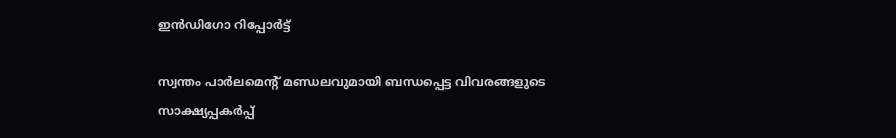ഇന്‍ഡിഗോ റിപ്പോര്‍ട്ട്

സ്വന്തം പാര്‍ലമെന്റ് മണ്ഡലവുമായി ബന്ധപ്പെട്ട വിവരങ്ങളുടെ സാക്ഷ്യപ്പകര്‍പ്പ്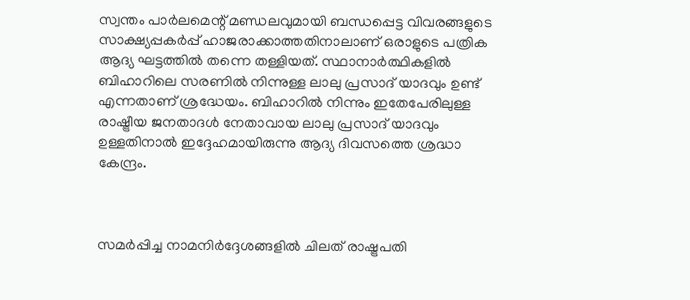സ്വന്തം പാര്‍ലമെന്റ് മണ്ഡലവുമായി ബന്ധപ്പെട്ട വിവരങ്ങളുടെ സാക്ഷ്യപ്പകര്‍പ്പ് ഹാജരാക്കാത്തതിനാലാണ് ഒരാളുടെ പത്രിക ആദ്യ ഘട്ടത്തില്‍ തന്നെ തള്ളിയത്. സ്ഥാനാര്‍ത്ഥികളില്‍ ബിഹാറിലെ സരണില്‍ നിന്നുള്ള ലാലു പ്രസാദ് യാദവും ഉണ്ട് എന്നതാണ് ശ്രദ്ധേയം. ബിഹാറില്‍ നിന്നും ഇതേപേരിലുള്ള രാഷ്ട്രീയ ജനതാദള്‍ നേതാവായ ലാലു പ്രസാദ് യാദവും ഉള്ളതിനാല്‍ ഇദ്ദേഹമായിരുന്നു ആദ്യ ദിവസത്തെ ശ്രദ്ധാ കേന്ദ്രം.



സമര്‍പ്പിച്ച നാമനിര്‍ദ്ദേശങ്ങളില്‍ ചിലത് രാഷ്ട്രപതി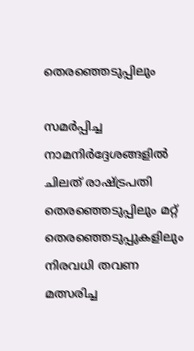തെരഞ്ഞെടുപ്പിലും

സമര്‍പ്പിച്ച നാമനിര്‍ദ്ദേശങ്ങളില്‍ ചിലത് രാഷ്ട്രപതി തെരഞ്ഞെടുപ്പിലും മറ്റ് തെരഞ്ഞെടുപ്പുകളിലും നിരവധി തവണ മത്സരിച്ച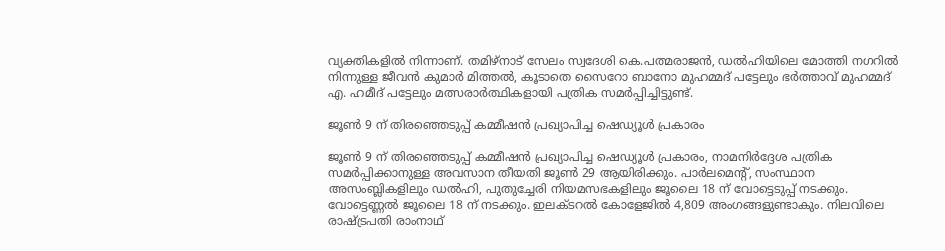വ്യക്തികളില്‍ നിന്നാണ്. തമിഴ്നാട് സേലം സ്വദേശി കെ.പത്മരാജന്‍, ഡല്‍ഹിയിലെ മോത്തി നഗറില്‍ നിന്നുള്ള ജീവന്‍ കുമാര്‍ മിത്തല്‍, കൂടാതെ സൈറോ ബാനോ മുഹമ്മദ് പട്ടേലും ഭര്‍ത്താവ് മുഹമ്മദ് എ. ഹമീദ് പട്ടേലും മത്സരാര്‍ത്ഥികളായി പത്രിക സമര്‍പ്പിച്ചിട്ടുണ്ട്.

ജൂണ്‍ 9 ന് തിരഞ്ഞെടുപ്പ് കമ്മീഷന്‍ പ്രഖ്യാപിച്ച ഷെഡ്യൂള്‍ പ്രകാരം

ജൂണ്‍ 9 ന് തിരഞ്ഞെടുപ്പ് കമ്മീഷന്‍ പ്രഖ്യാപിച്ച ഷെഡ്യൂള്‍ പ്രകാരം, നാമനിര്‍ദ്ദേശ പത്രിക സമര്‍പ്പിക്കാനുള്ള അവസാന തീയതി ജൂണ്‍ 29 ആയിരിക്കും. പാര്‍ലമെന്റ്, സംസ്ഥാന അസംബ്ലികളിലും ഡല്‍ഹി, പുതുച്ചേരി നിയമസഭകളിലും ജൂലൈ 18 ന് വോട്ടെടുപ്പ് നടക്കും. വോട്ടെണ്ണല്‍ ജൂലൈ 18 ന് നടക്കും. ഇലക്ടറല്‍ കോളേജില്‍ 4,809 അംഗങ്ങളുണ്ടാകും. നിലവിലെ രാഷ്ട്രപതി രാംനാഥ്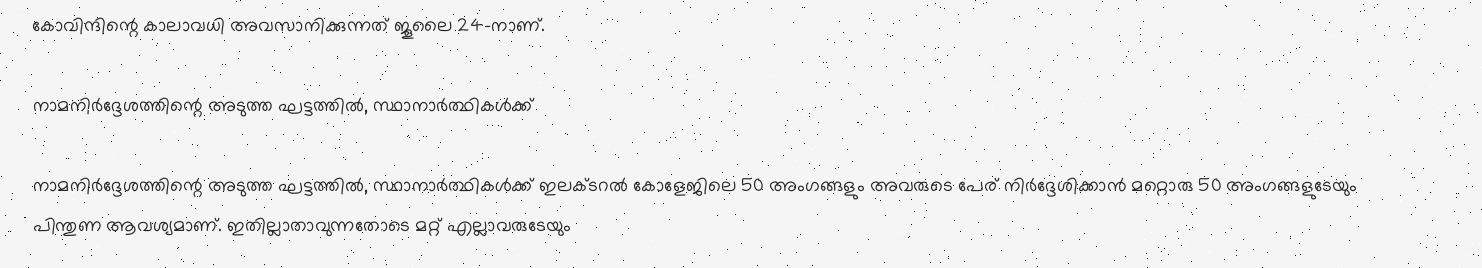കോവിന്ദിന്റെ കാലാവധി അവസാനിക്കുന്നത് ജൂലൈ 24-നാണ്.

നാമനിര്‍ദ്ദേശത്തിന്റെ അടുത്ത ഘട്ടത്തില്‍, സ്ഥാനാര്‍ത്ഥികള്‍ക്ക്

നാമനിര്‍ദ്ദേശത്തിന്റെ അടുത്ത ഘട്ടത്തില്‍, സ്ഥാനാര്‍ത്ഥികള്‍ക്ക് ഇലക്ടറല്‍ കോളേജിലെ 50 അംഗങ്ങളും അവരുടെ പേര് നിര്‍ദ്ദേശിക്കാന്‍ മറ്റൊരു 50 അംഗങ്ങളുടേയും പിന്തുണ ആവശ്യമാണ്. ഇതില്ലാതാവുന്നതോടെ മറ്റ് എല്ലാവരുടേയും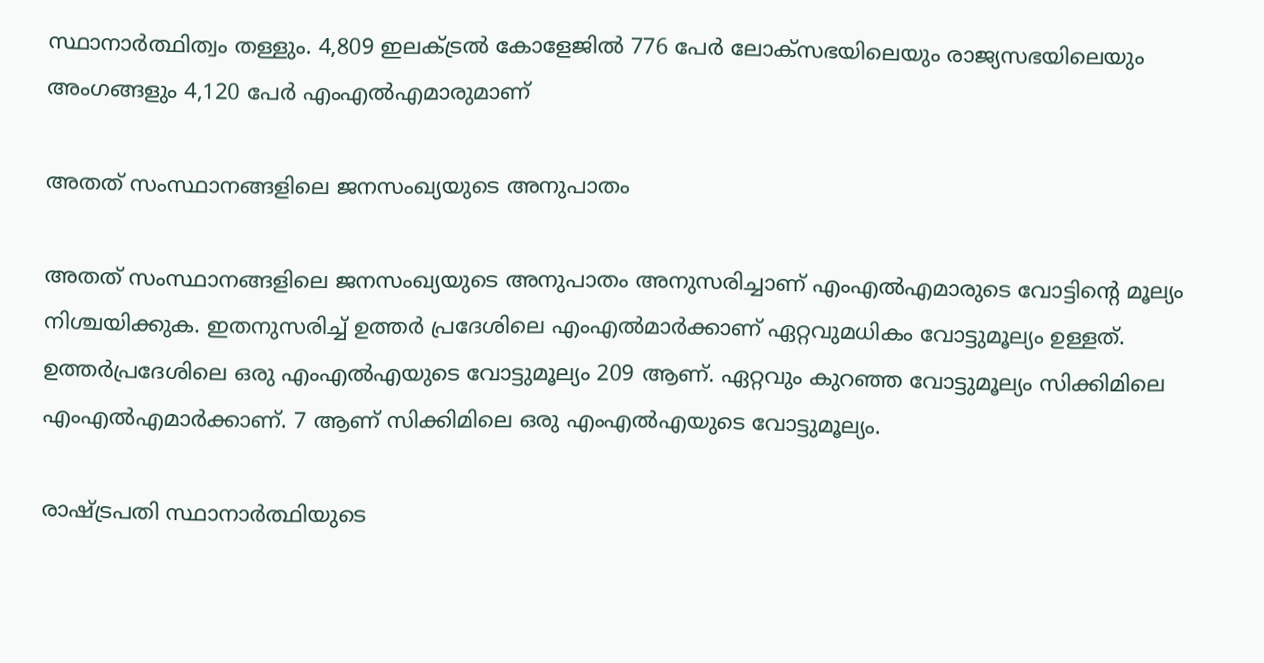സ്ഥാനാര്‍ത്ഥിത്വം തള്ളും. 4,809 ഇലക്ട്രല്‍ കോളേജില്‍ 776 പേര്‍ ലോക്സഭയിലെയും രാജ്യസഭയിലെയും അംഗങ്ങളും 4,120 പേര്‍ എംഎല്‍എമാരുമാണ്

അതത് സംസ്ഥാനങ്ങളിലെ ജനസംഖ്യയുടെ അനുപാതം

അതത് സംസ്ഥാനങ്ങളിലെ ജനസംഖ്യയുടെ അനുപാതം അനുസരിച്ചാണ് എംഎല്‍എമാരുടെ വോട്ടിന്റെ മൂല്യം നിശ്ചയിക്കുക. ഇതനുസരിച്ച് ഉത്തര്‍ പ്രദേശിലെ എംഎല്‍മാര്‍ക്കാണ് ഏറ്റവുമധികം വോട്ടുമൂല്യം ഉള്ളത്. ഉത്തര്‍പ്രദേശിലെ ഒരു എംഎല്‍എയുടെ വോട്ടുമൂല്യം 209 ആണ്. ഏറ്റവും കുറഞ്ഞ വോട്ടുമൂല്യം സിക്കിമിലെ എംഎല്‍എമാര്‍ക്കാണ്. 7 ആണ് സിക്കിമിലെ ഒരു എംഎല്‍എയുടെ വോട്ടുമൂല്യം.

രാഷ്ട്രപതി സ്ഥാനാര്‍ത്ഥിയുടെ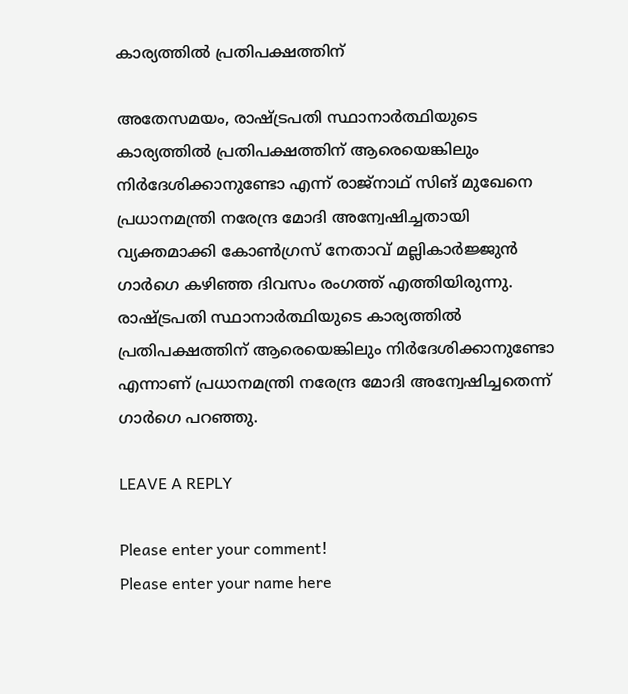കാര്യത്തില്‍ പ്രതിപക്ഷത്തിന്

അതേസമയം, രാഷ്ട്രപതി സ്ഥാനാര്‍ത്ഥിയുടെ കാര്യത്തില്‍ പ്രതിപക്ഷത്തിന് ആരെയെങ്കിലും നിര്‍ദേശിക്കാനുണ്ടോ എന്ന് രാജ്‌നാഥ് സിങ് മുഖേനെ പ്രധാനമന്ത്രി നരേന്ദ്ര മോദി അന്വേഷിച്ചതായി വ്യക്തമാക്കി കോണ്‍ഗ്രസ് നേതാവ് മല്ലികാര്‍ജ്ജുന്‍ ഗാര്‍ഗെ കഴിഞ്ഞ ദിവസം രംഗത്ത് എത്തിയിരുന്നു. രാഷ്ട്രപതി സ്ഥാനാര്‍ത്ഥിയുടെ കാര്യത്തില്‍ പ്രതിപക്ഷത്തിന് ആരെയെങ്കിലും നിര്‍ദേശിക്കാനുണ്ടോ എന്നാണ് പ്രധാനമന്ത്രി നരേന്ദ്ര മോദി അന്വേഷിച്ചതെന്ന് ഗാര്‍ഗെ പറഞ്ഞു.

LEAVE A REPLY

Please enter your comment!
Please enter your name here